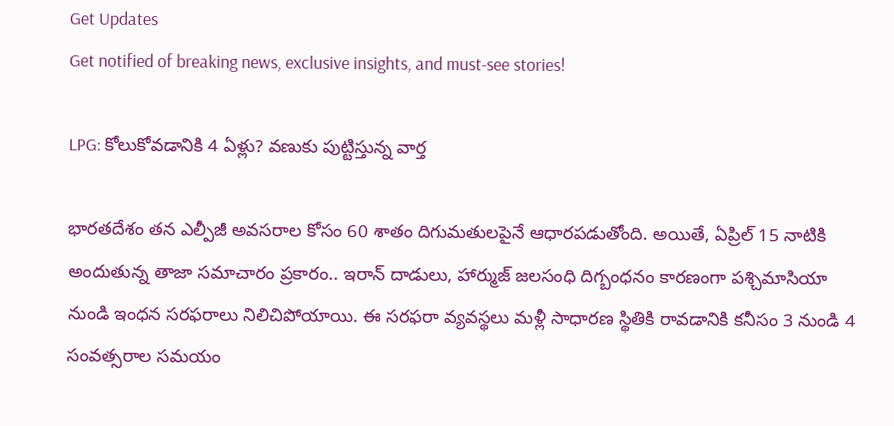Get Updates
Get notified of breaking news, exclusive insights, and must-see stories!

LPG: కోలుకోవడానికి 4 ఏళ్లు? వణుకు పుట్టిస్తున్న వార్త

భారతదేశం తన ఎల్పీజీ అవసరాల కోసం 60 శాతం దిగుమతులపైనే ఆధారపడుతోంది. అయితే, ఏప్రిల్ 15 నాటికి అందుతున్న తాజా సమాచారం ప్రకారం.. ఇరాన్ దాడులు, హార్ముజ్ జలసంధి దిగ్బంధనం కారణంగా పశ్చిమాసియా నుండి ఇంధన సరఫరాలు నిలిచిపోయాయి. ఈ సరఫరా వ్యవస్థలు మళ్లీ సాధారణ స్థితికి రావడానికి కనీసం 3 నుండి 4 సంవత్సరాల సమయం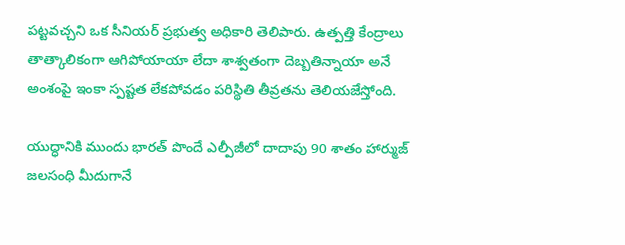పట్టవచ్చని ఒక సీనియర్ ప్రభుత్వ అధికారి తెలిపారు. ఉత్పత్తి కేంద్రాలు తాత్కాలికంగా ఆగిపోయాయా లేదా శాశ్వతంగా దెబ్బతిన్నాయా అనే అంశంపై ఇంకా స్పష్టత లేకపోవడం పరిస్థితి తీవ్రతను తెలియజేస్తోంది.

యుద్ధానికి ముందు భారత్ పొందే ఎల్పీజీలో దాదాపు 90 శాతం హార్ముజ్ జలసంధి మీదుగానే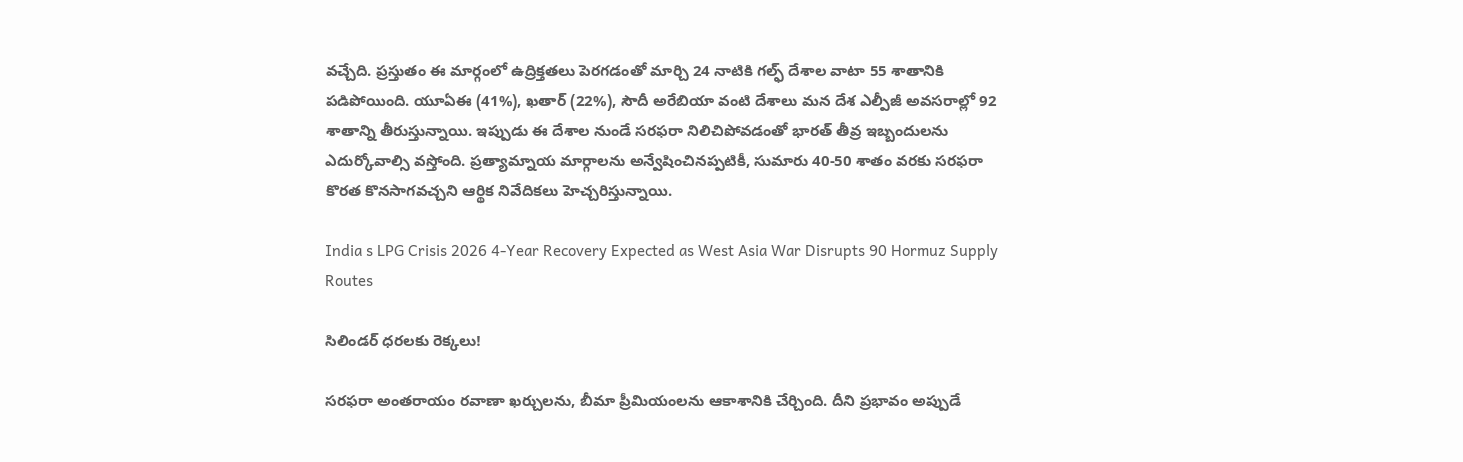వచ్చేది. ప్రస్తుతం ఈ మార్గంలో ఉద్రిక్తతలు పెరగడంతో మార్చి 24 నాటికి గల్ఫ్ దేశాల వాటా 55 శాతానికి పడిపోయింది. యూఏఈ (41%), ఖతార్ (22%), సౌదీ అరేబియా వంటి దేశాలు మన దేశ ఎల్పీజీ అవసరాల్లో 92 శాతాన్ని తీరుస్తున్నాయి. ఇప్పుడు ఈ దేశాల నుండే సరఫరా నిలిచిపోవడంతో భారత్ తీవ్ర ఇబ్బందులను ఎదుర్కోవాల్సి వస్తోంది. ప్రత్యామ్నాయ మార్గాలను అన్వేషించినప్పటికీ, సుమారు 40-50 శాతం వరకు సరఫరా కొరత కొనసాగవచ్చని ఆర్థిక నివేదికలు హెచ్చరిస్తున్నాయి.

India s LPG Crisis 2026 4-Year Recovery Expected as West Asia War Disrupts 90 Hormuz Supply Routes

సిలిండర్ ధరలకు రెక్కలు!

సరఫరా అంతరాయం రవాణా ఖర్చులను, బీమా ప్రీమియంలను ఆకాశానికి చేర్చింది. దీని ప్రభావం అప్పుడే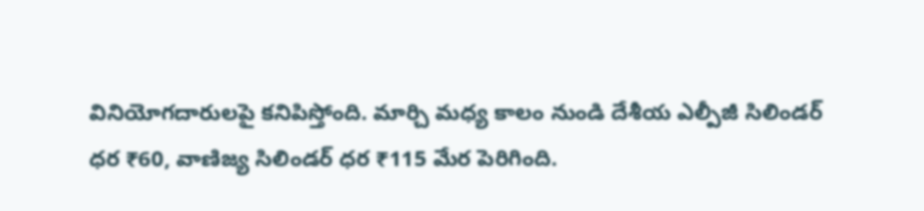వినియోగదారులపై కనిపిస్తోంది. మార్చి మధ్య కాలం నుండి దేశీయ ఎల్పీజీ సిలిండర్ ధర ₹60, వాణిజ్య సిలిండర్ ధర ₹115 మేర పెరిగింది.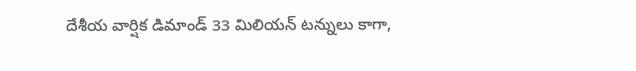దేశీయ వార్షిక డిమాండ్ 33 మిలియన్ టన్నులు కాగా,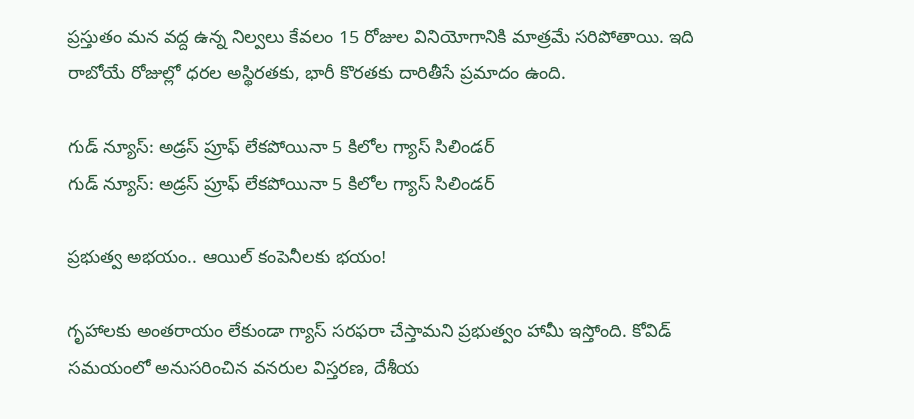ప్రస్తుతం మన వద్ద ఉన్న నిల్వలు కేవలం 15 రోజుల వినియోగానికి మాత్రమే సరిపోతాయి. ఇది రాబోయే రోజుల్లో ధరల అస్థిరతకు, భారీ కొరతకు దారితీసే ప్రమాదం ఉంది.

గుడ్ న్యూస్: అడ్రస్ ప్రూఫ్ లేకపోయినా 5 కిలోల గ్యాస్ సిలిండర్
గుడ్ న్యూస్: అడ్రస్ ప్రూఫ్ లేకపోయినా 5 కిలోల గ్యాస్ సిలిండర్

ప్రభుత్వ అభయం.. ఆయిల్ కంపెనీలకు భయం!

గృహాలకు అంతరాయం లేకుండా గ్యాస్ సరఫరా చేస్తామని ప్రభుత్వం హామీ ఇస్తోంది. కోవిడ్ సమయంలో అనుసరించిన వనరుల విస్తరణ, దేశీయ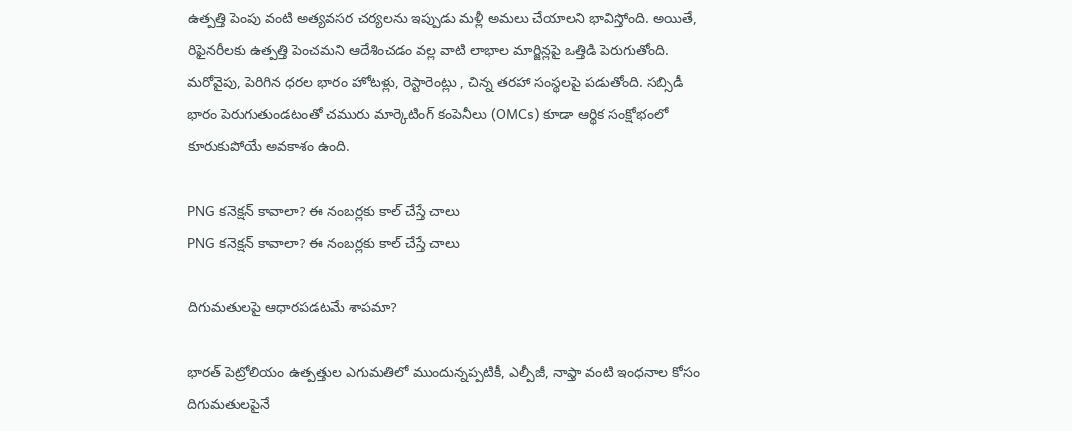ఉత్పత్తి పెంపు వంటి అత్యవసర చర్యలను ఇప్పుడు మళ్లీ అమలు చేయాలని భావిస్తోంది. అయితే, రిఫైనరీలకు ఉత్పత్తి పెంచమని ఆదేశించడం వల్ల వాటి లాభాల మార్జిన్లపై ఒత్తిడి పెరుగుతోంది. మరోవైపు, పెరిగిన ధరల భారం హోటళ్లు, రెస్టారెంట్లు , చిన్న తరహా సంస్థలపై పడుతోంది. సబ్సిడీ భారం పెరుగుతుండటంతో చమురు మార్కెటింగ్ కంపెనీలు (OMCs) కూడా ఆర్థిక సంక్షోభంలో కూరుకుపోయే అవకాశం ఉంది.

PNG కనెక్షన్ కావాలా? ఈ నంబర్లకు కాల్ చేస్తే చాలు
PNG కనెక్షన్ కావాలా? ఈ నంబర్లకు కాల్ చేస్తే చాలు

దిగుమతులపై ఆధారపడటమే శాపమా?

భారత్ పెట్రోలియం ఉత్పత్తుల ఎగుమతిలో ముందున్నప్పటికీ, ఎల్పీజీ, నాఫ్తా వంటి ఇంధనాల కోసం దిగుమతులపైనే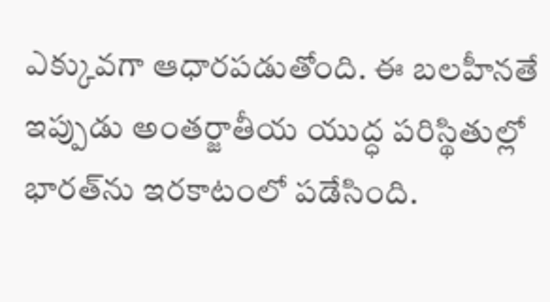ఎక్కువగా ఆధారపడుతోంది. ఈ బలహీనతే ఇప్పుడు అంతర్జాతీయ యుద్ధ పరిస్థితుల్లో భారత్‌ను ఇరకాటంలో పడేసింది.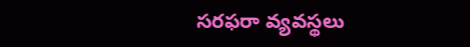సరఫరా వ్యవస్థలు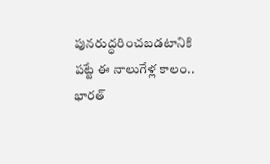పునరుద్ధరించబడటానికి పట్టే ఈ నాలుగేళ్ల కాలం.. భారత్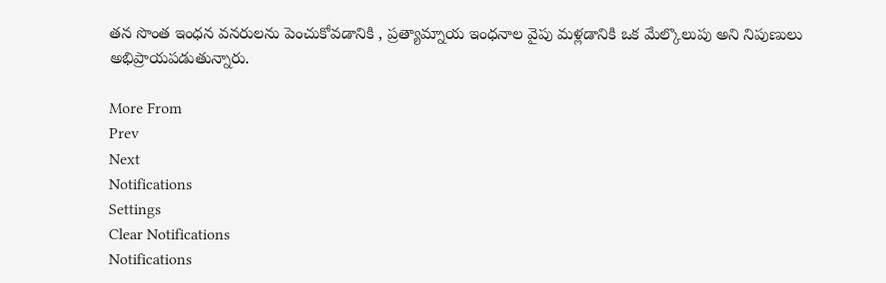తన సొంత ఇంధన వనరులను పెంచుకోవడానికి , ప్రత్యామ్నాయ ఇంధనాల వైపు మళ్లడానికి ఒక మేల్కొలుపు అని నిపుణులు అభిప్రాయపడుతున్నారు.

More From
Prev
Next
Notifications
Settings
Clear Notifications
Notifications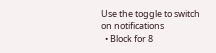Use the toggle to switch on notifications
  • Block for 8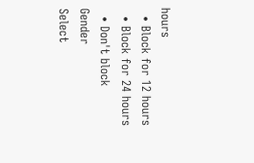hours
  • Block for 12 hours
  • Block for 24 hours
  • Don't block
Gender
Select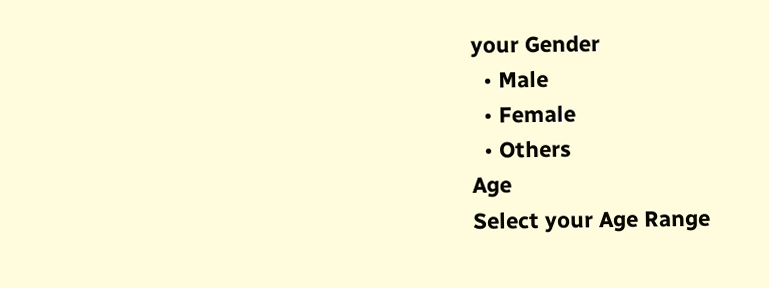your Gender
  • Male
  • Female
  • Others
Age
Select your Age Range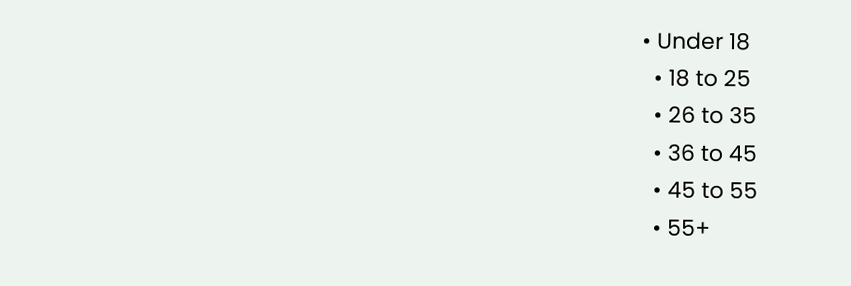• Under 18
  • 18 to 25
  • 26 to 35
  • 36 to 45
  • 45 to 55
  • 55+